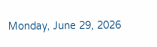Monday, June 29, 2026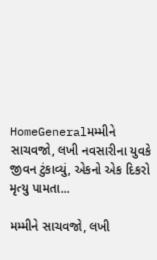HomeGeneralમમ્મીને સાચવજો, લખી નવસારીના યુવકે જીવન ટુંકાવ્યું, એકનો એક દિકરો મૃત્યુ પામતા...

મમ્મીને સાચવજો, લખી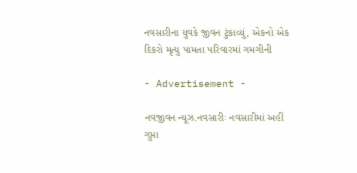નવસારીના યુવકે જીવન ટુંકાવ્યું, એકનો એક દિકરો મૃત્યુ પામતા પરિવારમાં ગમગીની

- Advertisement -

નવજીવન ન્યૂઝ.નવસારીઃ નવસારીમાં અહીં ગુપ્તા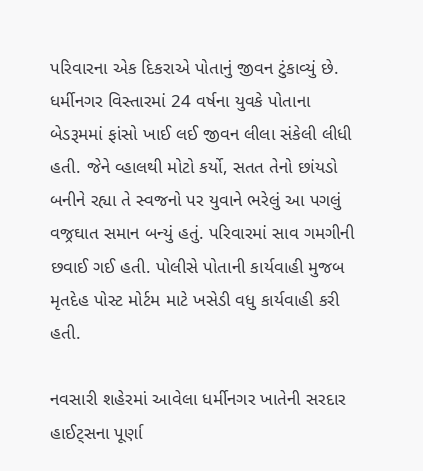પરિવારના એક દિકરાએ પોતાનું જીવન ટુંકાવ્યું છે. ધર્મીનગર વિસ્તારમાં 24 વર્ષના યુવકે પોતાના બેડરૂમમાં ફાંસો ખાઈ લઈ જીવન લીલા સંકેલી લીધી હતી. જેને વ્હાલથી મોટો કર્યો, સતત તેનો છાંયડો બનીને રહ્યા તે સ્વજનો પર યુવાને ભરેલું આ પગલું વજ્રઘાત સમાન બન્યું હતું. પરિવારમાં સાવ ગમગીની છવાઈ ગઈ હતી. પોલીસે પોતાની કાર્યવાહી મુજબ મૃતદેહ પોસ્ટ મોર્ટમ માટે ખસેડી વધુ કાર્યવાહી કરી હતી.

નવસારી શહેરમાં આવેલા ધર્મીનગર ખાતેની સરદાર હાઈટ્સના પૂર્ણા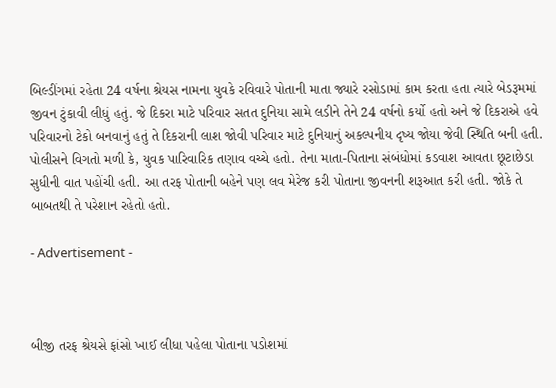બિલ્ડીંગમાં રહેતા 24 વર્ષના શ્રેયસ નામના યુવકે રવિવારે પોતાની માતા જ્યારે રસોડામાં કામ કરતા હતા ત્યારે બેડરૂમમાં જીવન ટુંકાવી લીધું હતું. જે દિકરા માટે પરિવાર સતત દુનિયા સામે લડીને તેને 24 વર્ષનો કર્યો હતો અને જે દિકરાએ હવે પરિવારનો ટેકો બનવાનું હતું તે દિકરાની લાશ જોવી પરિવાર માટે દુનિયાનું અકલ્પનીય દૃષ્ય જોયા જેવી સ્થિતિ બની હતી. પોલીસને વિગતો મળી કે, યુવક પારિવારિક તણાવ વચ્ચે હતો. તેના માતા-પિતાના સંબંધોમાં કડવાશ આવતા છૂટાછેડા સુધીની વાત પહોંચી હતી. આ તરફ પોતાની બહેને પણ લવ મેરેજ કરી પોતાના જીવનની શરૂઆત કરી હતી. જોકે તે બાબતથી તે પરેશાન રહેતો હતો.

- Advertisement -



બીજી તરફ શ્રેયસે ફાંસો ખાઈ લીધા પહેલા પોતાના પડોશમાં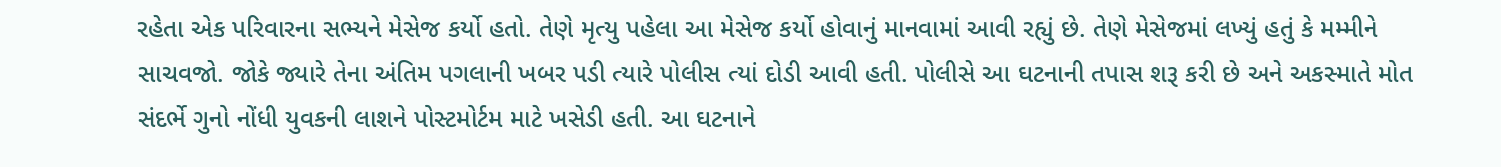રહેતા એક પરિવારના સભ્યને મેસેજ કર્યો હતો. તેણે મૃત્યુ પહેલા આ મેસેજ કર્યો હોવાનું માનવામાં આવી રહ્યું છે. તેણે મેસેજમાં લખ્યું હતું કે મમ્મીને સાચવજો. જોકે જ્યારે તેના અંતિમ પગલાની ખબર પડી ત્યારે પોલીસ ત્યાં દોડી આવી હતી. પોલીસે આ ઘટનાની તપાસ શરૂ કરી છે અને અકસ્માતે મોત સંદર્ભે ગુનો નોંધી યુવકની લાશને પોસ્ટમોર્ટમ માટે ખસેડી હતી. આ ઘટનાને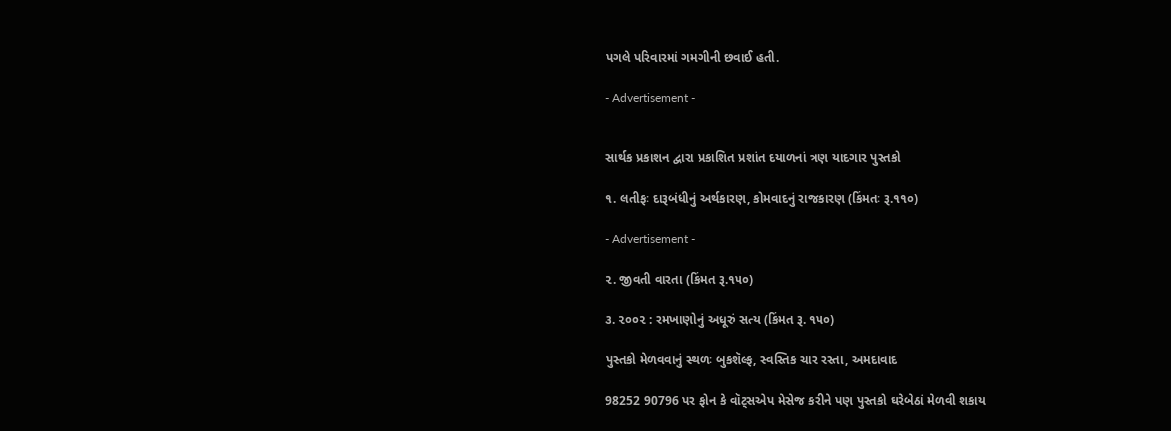પગલે પરિવારમાં ગમગીની છવાઈ હતી.

- Advertisement -


સાર્થક પ્રકાશન દ્વારા પ્રકાશિત પ્રશાંત દયાળનાં ત્રણ યાદગાર પુસ્તકો

૧. લતીફઃ દારૂબંધીનું અર્થકારણ, કોમવાદનું રાજકારણ (કિંમતઃ રૂ.૧૧૦)

- Advertisement -

૨. જીવતી વારતા (કિંમત રૂ.૧૫૦)

૩. ૨૦૦૨ : રમખાણોનું અધૂરું સત્ય (કિંમત રૂ. ૧૫૦)

પુસ્તકો મેળવવાનું સ્થળઃ બુકશૅલ્ફ, સ્વસ્તિક ચાર રસ્તા, અમદાવાદ

98252 90796 પર ફોન કે વૉટ્સએપ મેસેજ કરીને પણ પુસ્તકો ઘરેબેઠાં મેળવી શકાય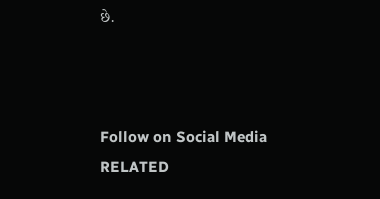છે.



Follow on Social Media
RELATED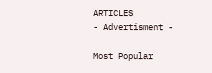ARTICLES
- Advertisment -

Most Popular